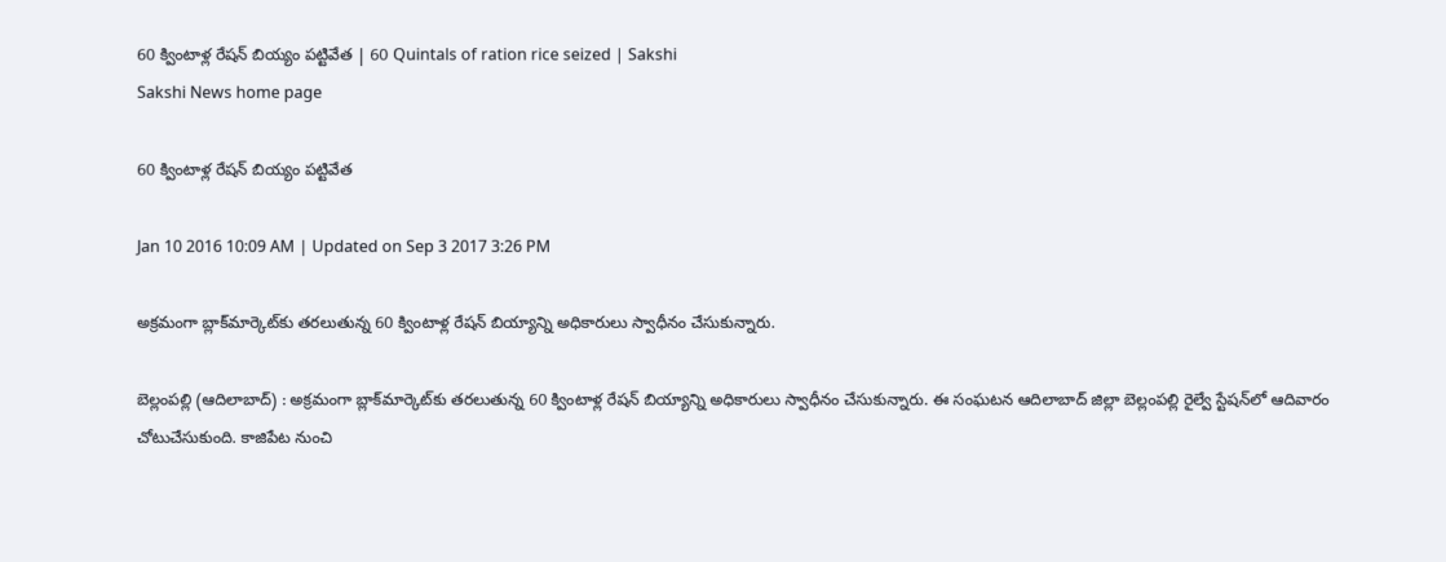60 క్వింటాళ్ల రేషన్ బియ్యం పట్టివేత | 60 Quintals of ration rice seized | Sakshi
Sakshi News home page

60 క్వింటాళ్ల రేషన్ బియ్యం పట్టివేత

Jan 10 2016 10:09 AM | Updated on Sep 3 2017 3:26 PM

అక్రమంగా బ్లాక్‌మార్కెట్‌కు తరలుతున్న 60 క్వింటాళ్ల రేషన్ బియ్యాన్ని అధికారులు స్వాధీనం చేసుకున్నారు.

బెల్లంపల్లి (ఆదిలాబాద్) : అక్రమంగా బ్లాక్‌మార్కెట్‌కు తరలుతున్న 60 క్వింటాళ్ల రేషన్ బియ్యాన్ని అధికారులు స్వాధీనం చేసుకున్నారు. ఈ సంఘటన ఆదిలాబాద్ జిల్లా బెల్లంపల్లి రైల్వే స్టేషన్‌లో ఆదివారం చోటుచేసుకుంది. కాజిపేట నుంచి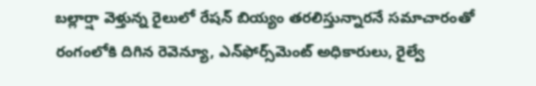బల్లార్షా వెళ్తున్న రైలులో రేషన్ బియ్యం తరలిస్తున్నారనే సమాచారంతో రంగంలోకి దిగిన రెవెన్యూ, ఎన్‌ఫోర్స్‌మెంట్ అధికారులు, రైల్వే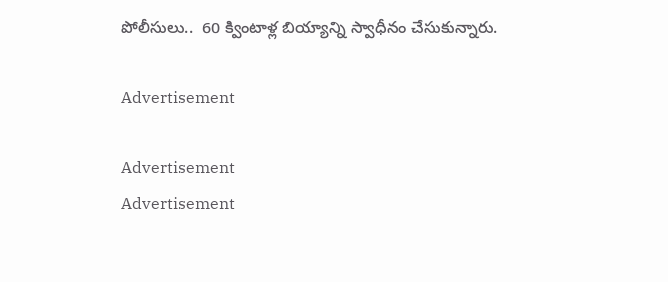పోలీసులు..  60 క్వింటాళ్ల బియ్యాన్ని స్వాధీనం చేసుకున్నారు.

Advertisement

Advertisement
Advertisement